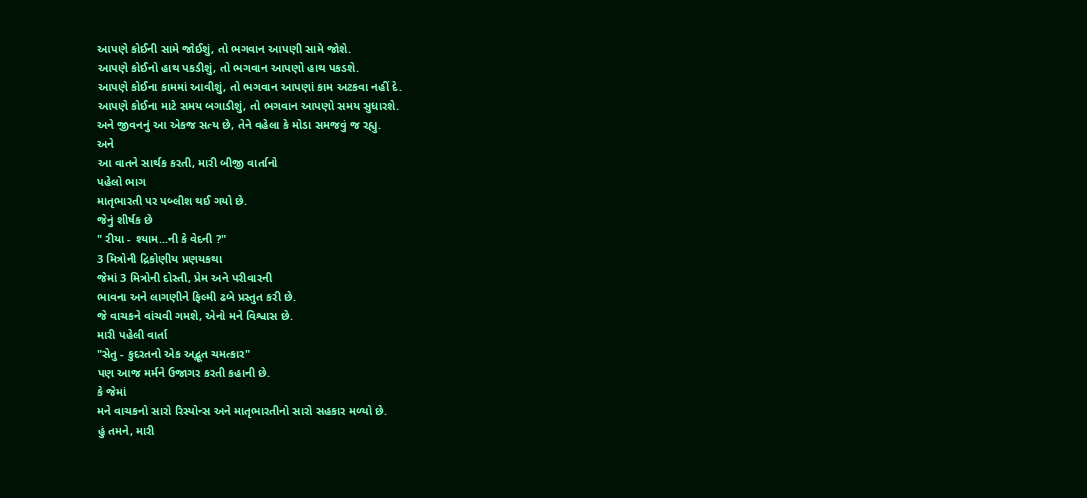આપણે કોઈની સામે જોઈશું, તો ભગવાન આપણી સામે જોશે.
આપણે કોઈનો હાથ પકડીશું, તો ભગવાન આપણો હાથ પકડશે.
આપણે કોઈના કામમાં આવીશું, તો ભગવાન આપણાં કામ અટકવા નહીં દે.
આપણે કોઈના માટે સમય બગાડીશું, તો ભગવાન આપણો સમય સુધારશે.
અને જીવનનું આ એકજ સત્ય છે, તેને વહેલા કે મોડા સમજવું જ રહ્યુ.
અને
આ વાતને સાર્થક કરતી, મારી બીજી વાર્તાનો
પહેલો ભાગ
માતૃભારતી પર પબ્લીશ થઈ ગયો છે.
જેનું શીર્ષક છે
" રીયા - શ્યામ...ની કે વેદની ?"
3 મિત્રોની દ્રિકોણીય પ્રણયકથા
જેમાં 3 મિત્રોની દોસ્તી, પ્રેમ અને પરીવારની
ભાવના અને લાગણીને ફિલ્મી ઢબે પ્રસ્તુત કરી છે.
જે વાચકને વાંચવી ગમશે, એનો મને વિશ્વાસ છે.
મારી પહેલી વાર્તા
"સેતુ - કુદરતનો એક અદ્ભૂત ચમત્કાર"
પણ આજ મર્મને ઉજાગર કરતી કહાની છે.
કે જેમાં
મને વાચકનો સારો રિસ્પોન્સ અને માતૃભારતીનો સારો સહકાર મળ્યો છે.
હું તમને, મારી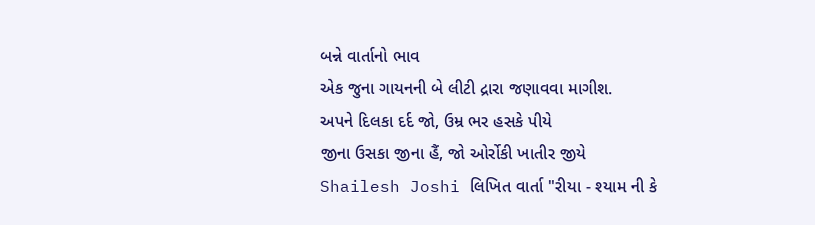બન્ને વાર્તાનો ભાવ
એક જુના ગાયનની બે લીટી દ્રારા જણાવવા માગીશ.
અપને દિલકા દર્દ જો, ઉમ્ર ભર હસકે પીયે
જીના ઉસકા જીના હૈં, જો ઓર્રોકી ખાતીર જીયે
Shailesh Joshi લિખિત વાર્તા "રીયા - શ્યામ ની કે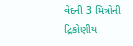વેદની 3 મિત્રોની દ્રિકોણીય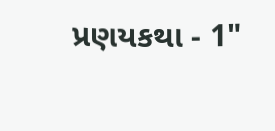પ્રણયકથા - 1"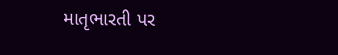માતૃભારતી પર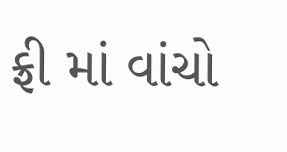ફ્રી માં વાંચો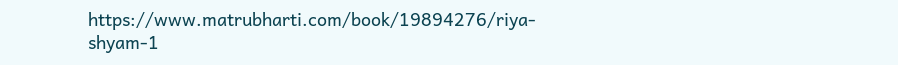https://www.matrubharti.com/book/19894276/riya-shyam-1